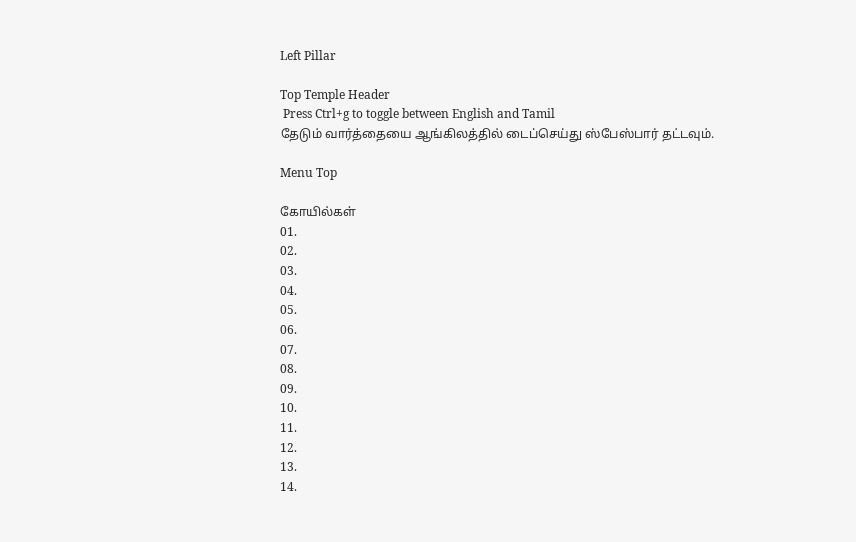Left Pillar

Top Temple Header
 Press Ctrl+g to toggle between English and Tamil
தேடும் வார்த்தையை ஆங்கிலத்தில் டைப்செய்து ஸ்பேஸ்பார் தட்டவும்.

Menu Top

கோயில்கள்
01.
02.
03.
04.
05.
06.
07.
08.
09.
10.
11.
12.
13.
14.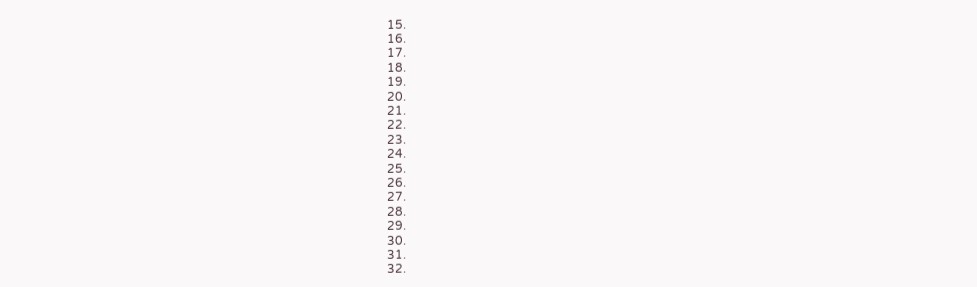15.
16.
17.
18.
19.
20.
21.
22.
23.
24.
25.
26.
27.
28.
29.
30.
31.
32.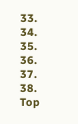33.
34.
35.
36.
37.
38.
Top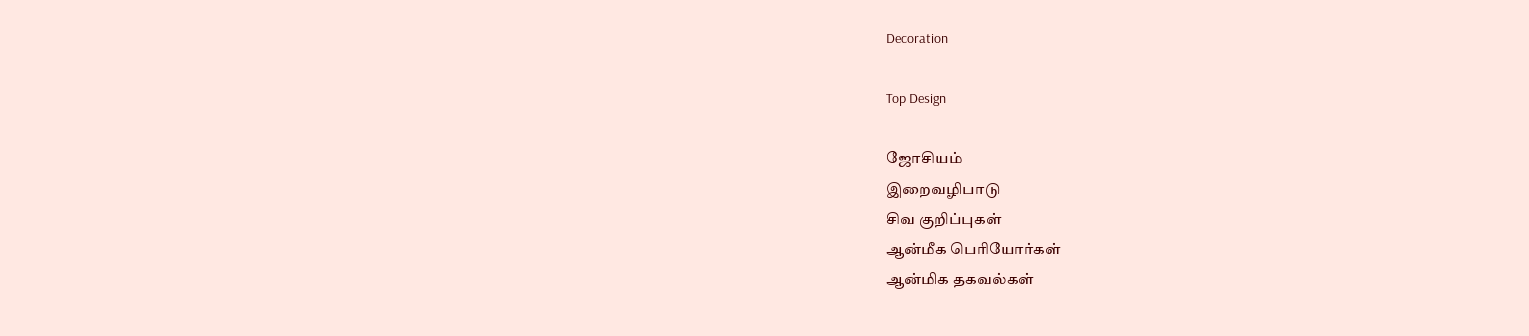Decoration

Top Design

ஜோசியம்
இறைவழிபாடு
சிவ குறிப்புகள்
ஆன்மீக பெரியோர்கள்
ஆன்மிக தகவல்கள்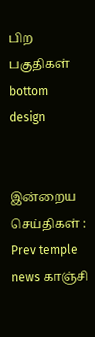பிற பகுதிகள்
bottom design


இன்றைய செய்திகள் :
Prev temple news காஞ்சி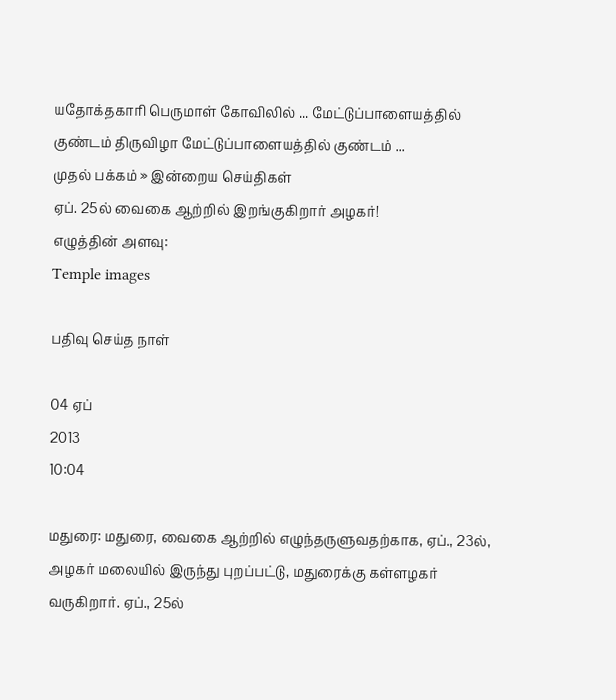யதோக்தகாரி பெருமாள் கோவிலில் ... மேட்டுப்பாளையத்தில் குண்டம் திருவிழா மேட்டுப்பாளையத்தில் குண்டம் ...
முதல் பக்கம் » இன்றைய செய்திகள்
ஏப். 25ல் வைகை ஆற்றில் இறங்குகிறார் அழகர்!
எழுத்தின் அளவு:
Temple images

பதிவு செய்த நாள்

04 ஏப்
2013
10:04

மதுரை: மதுரை, வைகை ஆற்றில் எழுந்தருளுவதற்காக, ஏப்., 23ல், அழகர் மலையில் இருந்து புறப்பட்டு, மதுரைக்கு கள்ளழகர் வருகிறார். ஏப்., 25ல்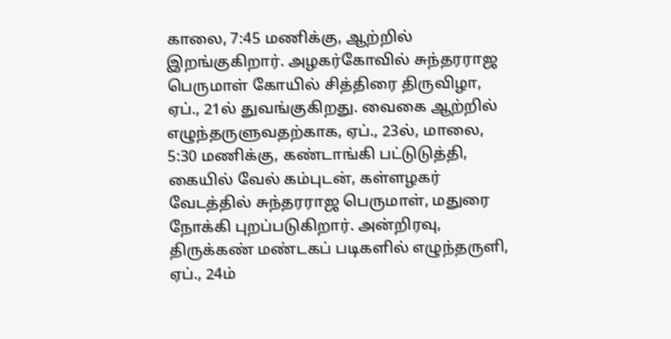காலை, 7:45 மணிக்கு, ஆற்றில் இறங்குகிறார். அழகர்கோவில் சுந்தரராஜ பெருமாள் கோயில் சித்திரை திருவிழா, ஏப்., 21ல் துவங்குகிறது. வைகை ஆற்றில் எழுந்தருளுவதற்காக, ஏப்., 23ல், மாலை, 5:30 மணிக்கு, கண்டாங்கி பட்டுடுத்தி, கையில் வேல் கம்புடன், கள்ளழகர் வேடத்தில் சுந்தரராஜ பெருமாள், மதுரை நோக்கி புறப்படுகிறார். அன்றிரவு, திருக்கண் மண்டகப் படிகளில் எழுந்தருளி, ஏப்., 24ம்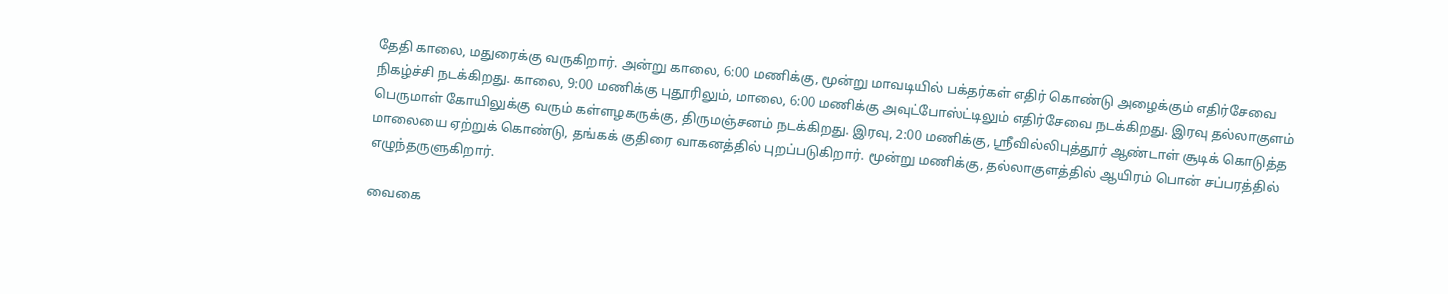தேதி காலை, மதுரைக்கு வருகிறார். அன்று காலை, 6:00 மணிக்கு, மூன்று மாவடியில் பக்தர்கள் எதிர் கொண்டு அழைக்கும் எதிர்சேவை நிகழ்ச்சி நடக்கிறது. காலை, 9:00 மணிக்கு புதூரிலும், மாலை, 6:00 மணிக்கு அவுட்போஸ்ட்டிலும் எதிர்சேவை நடக்கிறது. இரவு தல்லாகுளம் பெருமாள் கோயிலுக்கு வரும் கள்ளழகருக்கு, திருமஞ்சனம் நடக்கிறது. இரவு, 2:00 மணிக்கு, ஸ்ரீவில்லிபுத்தூர் ஆண்டாள் சூடிக் கொடுத்த மாலையை ஏற்றுக் கொண்டு, தங்கக் குதிரை வாகனத்தில் புறப்படுகிறார். மூன்று மணிக்கு, தல்லாகுளத்தில் ஆயிரம் பொன் சப்பரத்தில் எழுந்தருளுகிறார்.

வைகை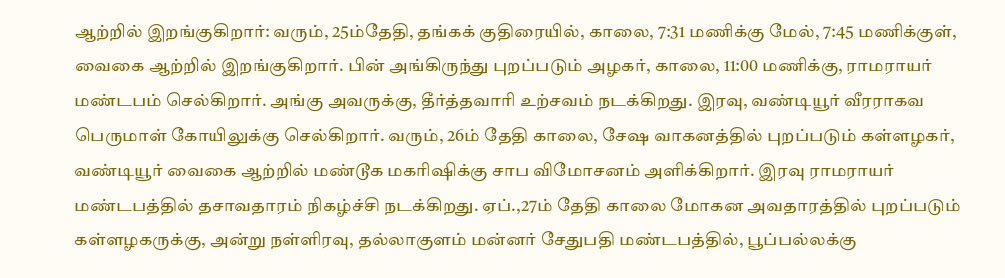ஆற்றில் இறங்குகிறார்: வரும், 25ம்தேதி, தங்கக் குதிரையில், காலை, 7:31 மணிக்கு மேல், 7:45 மணிக்குள், வைகை ஆற்றில் இறங்குகிறார். பின் அங்கிருந்து புறப்படும் அழகர், காலை, 11:00 மணிக்கு, ராமராயர் மண்டபம் செல்கிறார். அங்கு அவருக்கு, தீர்த்தவாரி உற்சவம் நடக்கிறது. இரவு, வண்டியூர் வீரராகவ பெருமாள் கோயிலுக்கு செல்கிறார். வரும், 26ம் தேதி காலை, சேஷ வாகனத்தில் புறப்படும் கள்ளழகர், வண்டியூர் வைகை ஆற்றில் மண்டூக மகரிஷிக்கு சாப விமோசனம் அளிக்கிறார். இரவு ராமராயர் மண்டபத்தில் தசாவதாரம் நிகழ்ச்சி நடக்கிறது. ஏப்.,27ம் தேதி காலை மோகன அவதாரத்தில் புறப்படும் கள்ளழகருக்கு, அன்று நள்ளிரவு, தல்லாகுளம் மன்னர் சேதுபதி மண்டபத்தில், பூப்பல்லக்கு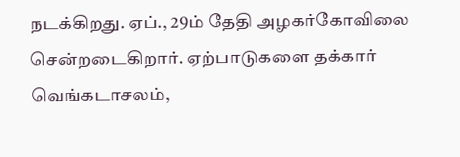நடக்கிறது. ஏப்., 29ம் தேதி அழகர்கோவிலை சென்றடைகிறார். ஏற்பாடுகளை தக்கார் வெங்கடாசலம்,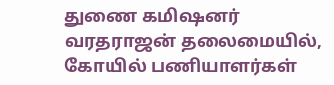துணை கமிஷனர் வரதராஜன் தலைமையில், கோயில் பணியாளர்கள்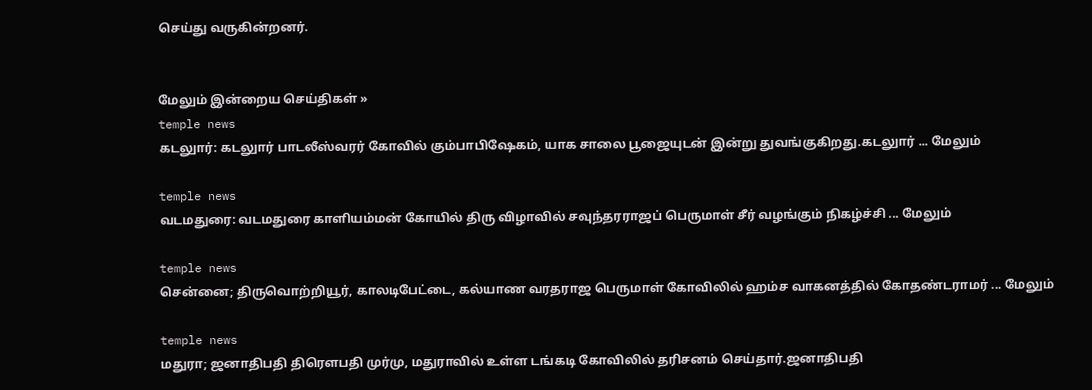செய்து வருகின்றனர்.


மேலும் இன்றைய செய்திகள் »
temple news
கடலுார்: கடலுார் பாடலீஸ்வரர் கோவில் கும்பாபிஷேகம், யாக சாலை பூஜையுடன் இன்று துவங்குகிறது.கடலுார் ... மேலும்

temple news
வடமதுரை: வடமதுரை காளியம்மன் கோயில் திரு விழாவில் சவுந்தரராஜப் பெருமாள் சீர் வழங்கும் நிகழ்ச்சி ... மேலும்

temple news
சென்னை; திருவொற்றியூர், காலடிபேட்டை, கல்யாண வரதராஜ பெருமாள் கோவிலில் ஹம்ச வாகனத்தில் கோதண்டராமர் ... மேலும்

temple news
மதுரா; ஜனாதிபதி திரௌபதி முர்மு, மதுராவில் உள்ள டங்கடி கோவிலில் தரிசனம் செய்தார்.ஜனாதிபதி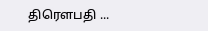திரௌபதி ...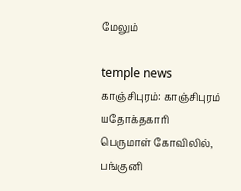மேலும்

temple news
காஞ்சிபுரம்: காஞ்சிபுரம் யதோக்தகாரி பெருமாள் கோவிலில், பங்குனி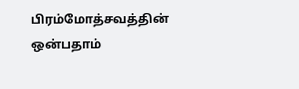பிரம்மோத்சவத்தின் ஒன்பதாம்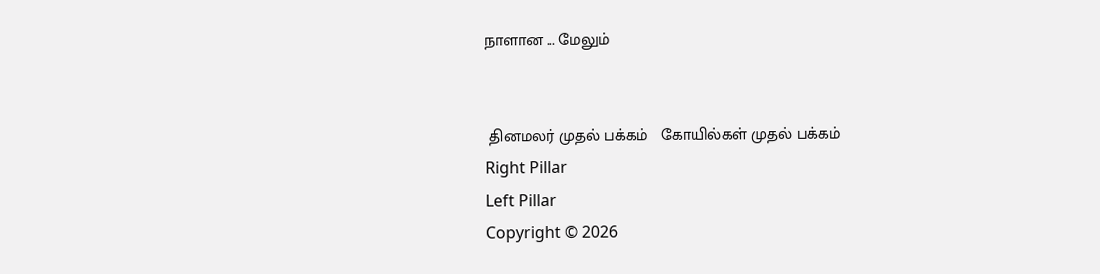நாளான ... மேலும்


 தினமலர் முதல் பக்கம்   கோயில்கள் முதல் பக்கம்
Right Pillar
Left Pillar
Copyright © 2026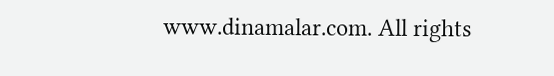www.dinamalar.com. All rights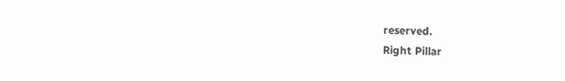reserved.
Right Pillar